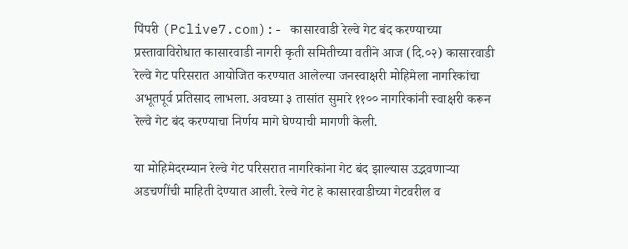पिंपरी (Pclive7.com):- कासारवाडी रेल्वे गेट बंद करण्याच्या प्रस्तावाविरोधात कासारवाडी नागरी कृती समितीच्या वतीने आज (दि.०२) कासारवाडी रेल्वे गेट परिसरात आयोजित करण्यात आलेल्या जनस्वाक्षरी मोहिमेला नागरिकांचा अभूतपूर्व प्रतिसाद लाभला. अवघ्या ३ तासांत सुमारे ११०० नागरिकांनी स्वाक्षरी करून रेल्वे गेट बंद करण्याचा निर्णय मागे घेण्याची मागणी केली.

या मोहिमेदरम्यान रेल्वे गेट परिसरात नागरिकांना गेट बंद झाल्यास उद्भवणाऱ्या अडचणींची माहिती देण्यात आली. रेल्वे गेट हे कासारवाडीच्या गेटवरील व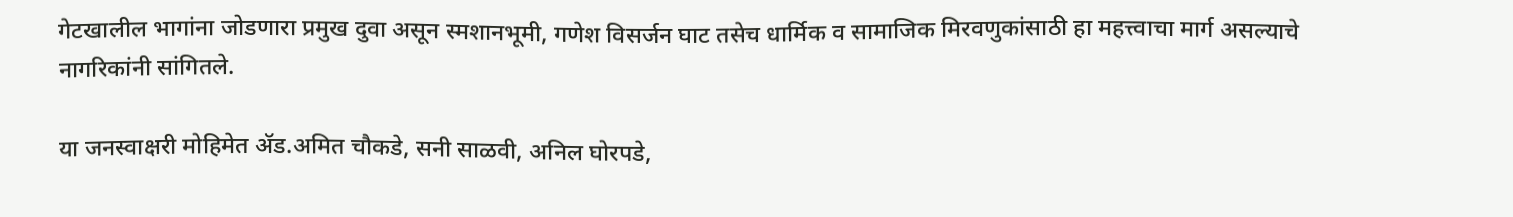गेटखालील भागांना जोडणारा प्रमुख दुवा असून स्मशानभूमी, गणेश विसर्जन घाट तसेच धार्मिक व सामाजिक मिरवणुकांसाठी हा महत्त्वाचा मार्ग असल्याचे नागरिकांनी सांगितले.

या जनस्वाक्षरी मोहिमेत ॲड.अमित चौकडे, सनी साळवी, अनिल घोरपडे,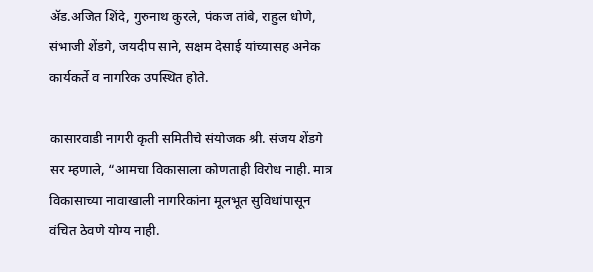ॲड.अजित शिंदे, गुरुनाथ कुरले, पंकज तांबे, राहुल धोणे, संभाजी शेंडगे, जयदीप साने, सक्षम देसाई यांच्यासह अनेक कार्यकर्ते व नागरिक उपस्थित होते.

कासारवाडी नागरी कृती समितीचे संयोजक श्री. संजय शेंडगे सर म्हणाले, “आमचा विकासाला कोणताही विरोध नाही. मात्र विकासाच्या नावाखाली नागरिकांना मूलभूत सुविधांपासून वंचित ठेवणे योग्य नाही.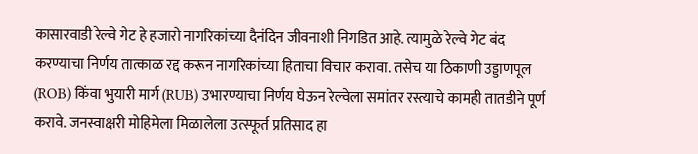कासारवाडी रेल्वे गेट हे हजारो नागरिकांच्या दैनंदिन जीवनाशी निगडित आहे. त्यामुळे रेल्वे गेट बंद करण्याचा निर्णय तात्काळ रद्द करून नागरिकांच्या हिताचा विचार करावा. तसेच या ठिकाणी उड्डाणपूल (ROB) किंवा भुयारी मार्ग (RUB) उभारण्याचा निर्णय घेऊन रेल्वेला समांतर रस्त्याचे कामही तातडीने पूर्ण करावे. जनस्वाक्षरी मोहिमेला मिळालेला उत्स्फूर्त प्रतिसाद हा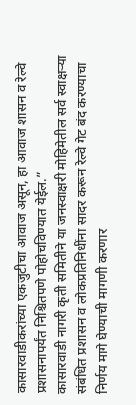कासारवाडीकरांच्या एकजुटीचा आवाज असून, हा आवाज शासन व रेल्वे प्रशासनापर्यंत निश्चितपणे पोहोचविण्यात येईल.”
कासारवाडी नागरी कृती समितीने या जनस्वाक्षरी मोहिमेतील सर्व स्वाक्षऱ्या संबंधित प्रशासन व लोकप्रतिनिधींना सादर करून रेल्वे गेट बंद करण्याचा निर्णय मागे घेण्याची मागणी करणार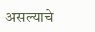असल्याचे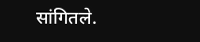सांगितले.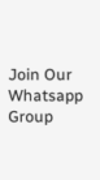Join Our Whatsapp Group